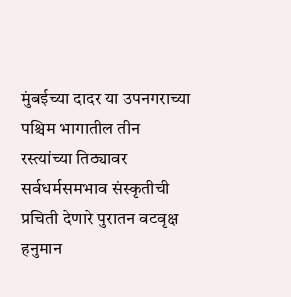मुंबईच्या दादर या उपनगराच्या पश्चिम भागातील तीन रस्त्यांच्या तिठ्यावर सर्वधर्मसमभाव संस्कृतीची प्रचिती देणारे पुरातन वटवृक्ष हनुमान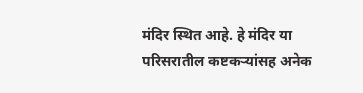मंदिर स्थित आहे. हे मंदिर या परिसरातील कष्टकऱ्यांसह अनेक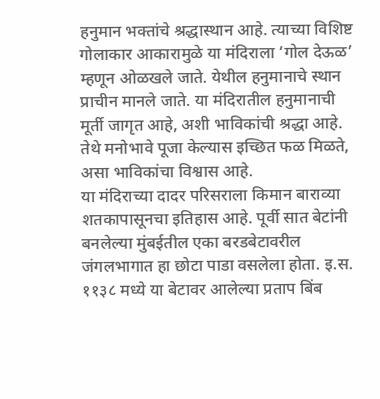हनुमान भक्तांचे श्रद्धास्थान आहे. त्याच्या विशिष्ट गोलाकार आकारामुळे या मंदिराला ‘गोल देऊळ’ म्हणून ओळखले जाते. येथील हनुमानाचे स्थान प्राचीन मानले जाते. या मंदिरातील हनुमानाची मूर्ती जागृत आहे, अशी भाविकांची श्रद्धा आहे. तेथे मनोभावे पूजा केल्यास इच्छित फळ मिळते, असा भाविकांचा विश्वास आहे.
या मंदिराच्या दादर परिसराला किमान बाराव्या शतकापासूनचा इतिहास आहे. पूर्वी सात बेटांनी बनलेल्या मुंबईतील एका बरडबेटावरील जंगलभागात हा छोटा पाडा वसलेला होता. इ.स. ११३८ मध्ये या बेटावर आलेल्या प्रताप बिंब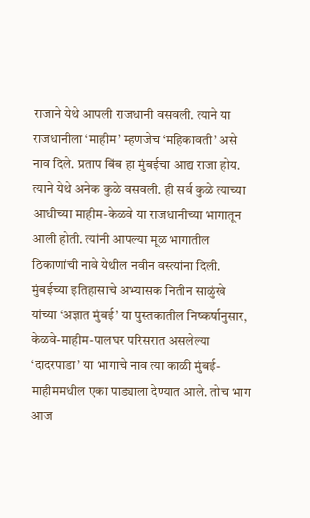राजाने येथे आपली राजधानी वसवली. त्याने या राजधानीला ‘माहीम’ म्हणजेच ‘महिकावती’ असे नाव दिले. प्रताप बिंब हा मुंबईचा आद्य राजा होय. त्याने येथे अनेक कुळे वसवली. ही सर्व कुळे त्याच्या आधीच्या माहीम-केळवे या राजधानीच्या भागातून आली होती. त्यांनी आपल्या मूळ भागातील ठिकाणांची नावे येथील नवीन वस्त्यांना दिली. मुंबईच्या इतिहासाचे अभ्यासक नितीन साळुंखे यांच्या ‘अज्ञात मुंबई’ या पुस्तकातील निष्कर्षानुसार, केळवे-माहीम-पालघर परिसरात असलेल्या ‘दादरपाडा’ या भागाचे नाव त्या काळी मुंबई-माहीममधील एका पाड्याला देण्यात आले. तोच भाग आज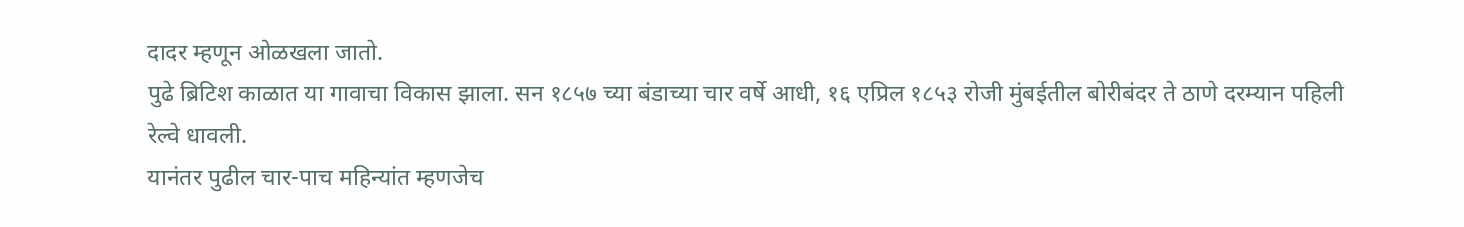दादर म्हणून ओळखला जातो.
पुढे ब्रिटिश काळात या गावाचा विकास झाला. सन १८५७ च्या बंडाच्या चार वर्षे आधी, १६ एप्रिल १८५३ रोजी मुंबईतील बोरीबंदर ते ठाणे दरम्यान पहिली रेल्वे धावली.
यानंतर पुढील चार-पाच महिन्यांत म्हणजेच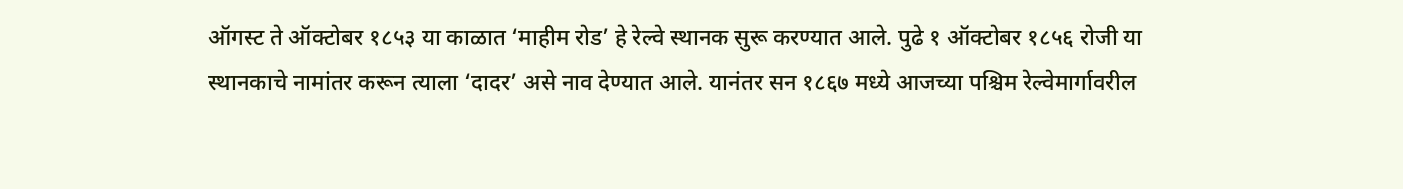ऑगस्ट ते ऑक्टोबर १८५३ या काळात ‘माहीम रोड’ हे रेल्वे स्थानक सुरू करण्यात आले. पुढे १ ऑक्टोबर १८५६ रोजी या स्थानकाचे नामांतर करून त्याला ‘दादर’ असे नाव देण्यात आले. यानंतर सन १८६७ मध्ये आजच्या पश्चिम रेल्वेमार्गावरील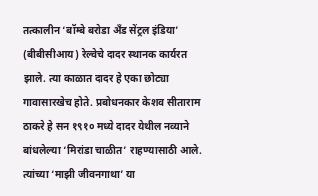तत्कालीन ‘बॉम्बे बरोडा अँड सेंट्रल इंडिया’ (बीबीसीआय) रेल्वेचे दादर स्थानक कार्यरत झाले. त्या काळात दादर हे एका छोट्या गावासारखेच होते. प्रबोधनकार केशव सीताराम ठाकरे हे सन १९१० मध्ये दादर येथील नव्याने बांधलेल्या ‘मिरांडा चाळीत’ राहण्यासाठी आले. त्यांच्या ‘माझी जीवनगाथा’ या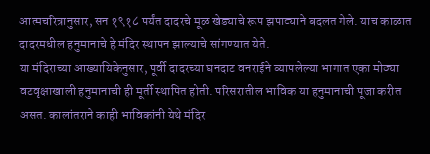आत्मचरित्रानुसार, सन १९१८ पर्यंत दादरचे मूळ खेड्याचे रूप झपाट्याने बदलत गेले. याच काळात दादरमधील हनुमानाचे हे मंदिर स्थापन झाल्याचे सांगण्यात येते.
या मंदिराच्या आख्यायिकेनुसार, पूर्वी दादरच्या घनदाट वनराईने व्यापलेल्या भागात एका मोठ्या वटवृक्षाखाली हनुमानाची ही मूर्ती स्थापित होती. परिसरातील भाविक या हनुमानाची पूजा करीत असत. कालांतराने काही भाविकांनी येथे मंदिर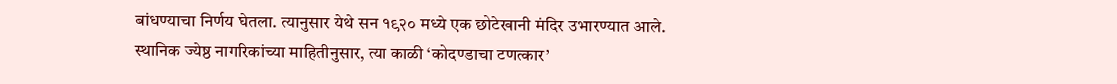बांधण्याचा निर्णय घेतला. त्यानुसार येथे सन १९२० मध्ये एक छोटेखानी मंदिर उभारण्यात आले.
स्थानिक ज्येष्ठ नागरिकांच्या माहितीनुसार, त्या काळी ‘कोदण्डाचा टणत्कार’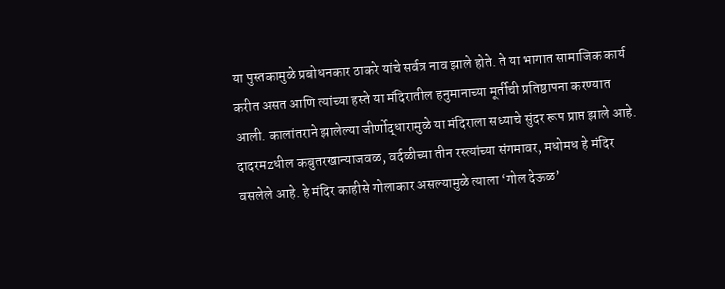या पुस्तकामुळे प्रबोधनकार ठाकरे यांचे सर्वत्र नाव झाले होते. ते या भागात सामाजिक कार्य करीत असत आणि त्यांच्या हस्ते या मंदिरातील हनुमानाच्या मूर्तीची प्रतिष्ठापना करण्यात आली. कालांतराने झालेल्या जीर्णोद्धारामुळे या मंदिराला सध्याचे सुंदर रूप प्राप्त झाले आहे.
दादरमzधील कबुतरखान्याजवळ, वर्दळीच्या तीन रस्त्यांच्या संगमावर, मधोमध हे मंदिर वसलेले आहे. हे मंदिर काहीसे गोलाकार असल्यामुळे त्याला ‘गोल देऊळ’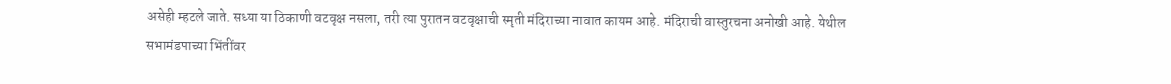असेही म्हटले जाते. सध्या या ठिकाणी वटवृक्ष नसला, तरी त्या पुरातन वटवृक्षाची स्मृती मंदिराच्या नावात कायम आहे. मंदिराची वास्तुरचना अनोखी आहे. येथील सभामंडपाच्या भिंतींवर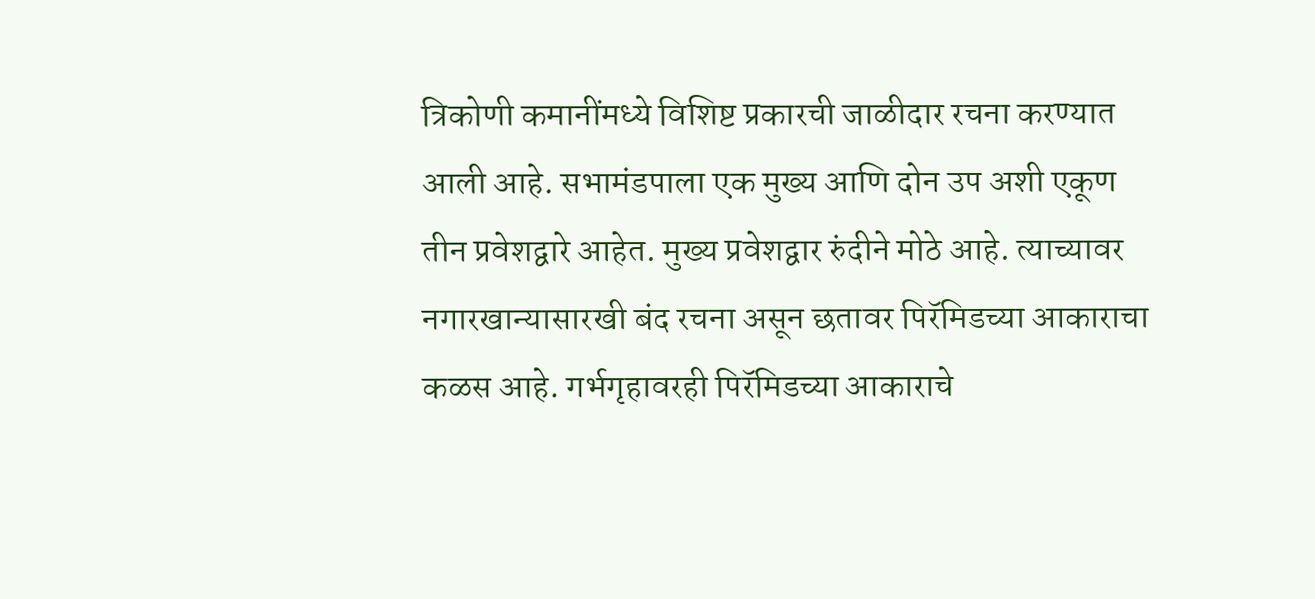त्रिकोणी कमानींमध्ये विशिष्ट प्रकारची जाळीदार रचना करण्यात आली आहे. सभामंडपाला एक मुख्य आणि दोन उप अशी एकूण तीन प्रवेशद्वारे आहेत. मुख्य प्रवेशद्वार रुंदीने मोठे आहे. त्याच्यावर नगारखान्यासारखी बंद रचना असून छतावर पिरॅमिडच्या आकाराचा कळस आहे. गर्भगृहावरही पिरॅमिडच्या आकाराचे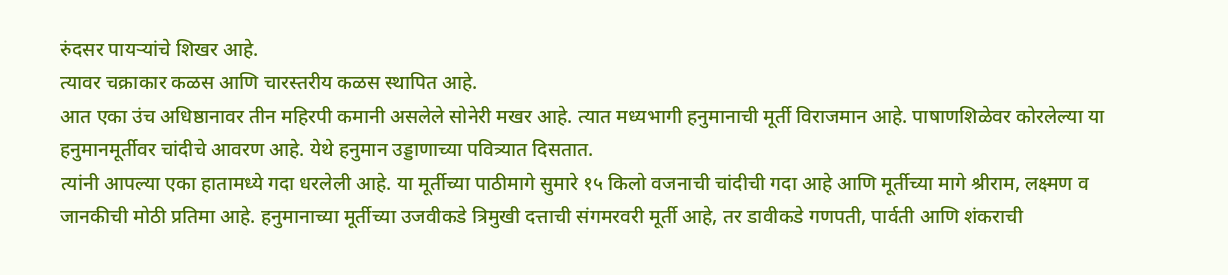रुंदसर पायऱ्यांचे शिखर आहे.
त्यावर चक्राकार कळस आणि चारस्तरीय कळस स्थापित आहे.
आत एका उंच अधिष्ठानावर तीन महिरपी कमानी असलेले सोनेरी मखर आहे. त्यात मध्यभागी हनुमानाची मूर्ती विराजमान आहे. पाषाणशिळेवर कोरलेल्या या हनुमानमूर्तीवर चांदीचे आवरण आहे. येथे हनुमान उड्डाणाच्या पवित्र्यात दिसतात.
त्यांनी आपल्या एका हातामध्ये गदा धरलेली आहे. या मूर्तीच्या पाठीमागे सुमारे १५ किलो वजनाची चांदीची गदा आहे आणि मूर्तीच्या मागे श्रीराम, लक्ष्मण व जानकीची मोठी प्रतिमा आहे. हनुमानाच्या मूर्तीच्या उजवीकडे त्रिमुखी दत्ताची संगमरवरी मूर्ती आहे, तर डावीकडे गणपती, पार्वती आणि शंकराची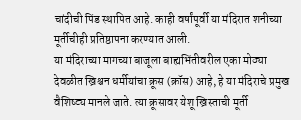चांदीची पिंड स्थापित आहे. काही वर्षांपूर्वी या मंदिरात शनीच्या मूर्तीचीही प्रतिष्ठापना करण्यात आली.
या मंदिराच्या मागच्या बाजूला बाह्यभिंतीवरील एका मोठ्या देवळीत ख्रिश्चन धर्मीयांचा क्रूस (क्रॉस) आहे, हे या मंदिराचे प्रमुख वैशिष्ट्य मानले जाते. त्या क्रूसावर येशू ख्रिस्ताची मूर्ती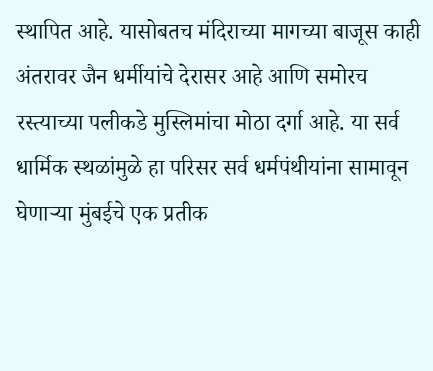स्थापित आहे. यासोबतच मंदिराच्या मागच्या बाजूस काही अंतरावर जैन धर्मीयांचे देरासर आहे आणि समोरच रस्त्याच्या पलीकडे मुस्लिमांचा मोठा दर्गा आहे. या सर्व धार्मिक स्थळांमुळे हा परिसर सर्व धर्मपंथीयांना सामावून घेणाऱ्या मुंबईचे एक प्रतीक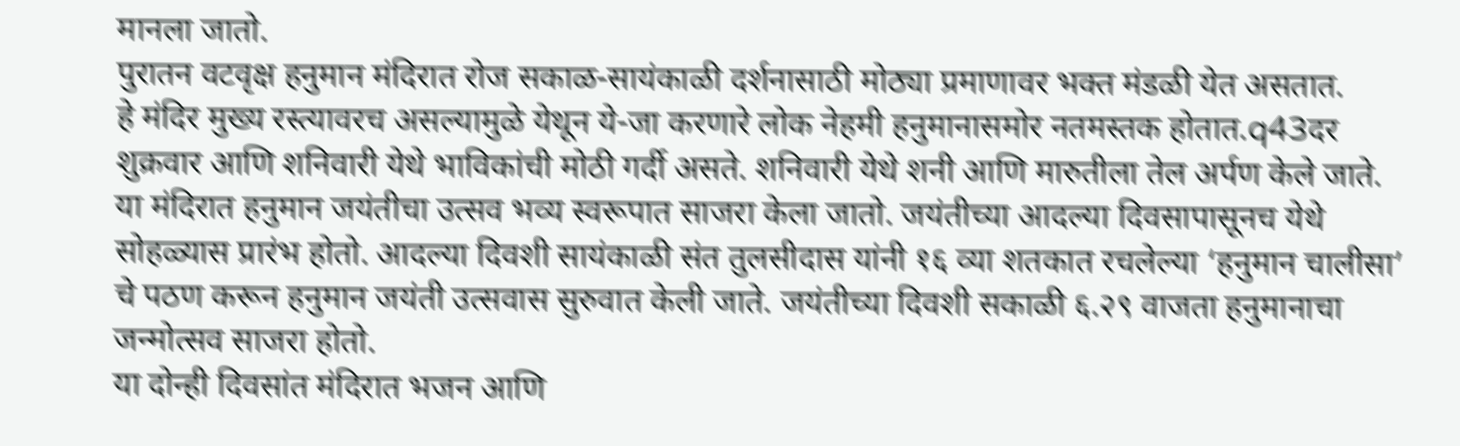मानला जातो.
पुरातन वटवृक्ष हनुमान मंदिरात रोज सकाळ-सायंकाळी दर्शनासाठी मोठ्या प्रमाणावर भक्त मंडळी येत असतात.
हे मंदिर मुख्य रस्त्यावरच असल्यामुळे येथून ये-जा करणारे लोक नेहमी हनुमानासमोर नतमस्तक होतात.q43दर शुक्रवार आणि शनिवारी येथे भाविकांची मोठी गर्दी असते. शनिवारी येथे शनी आणि मारुतीला तेल अर्पण केले जाते.
या मंदिरात हनुमान जयंतीचा उत्सव भव्य स्वरूपात साजरा केला जातो. जयंतीच्या आदल्या दिवसापासूनच येथे सोहळ्यास प्रारंभ होतो. आदल्या दिवशी सायंकाळी संत तुलसीदास यांनी १६ व्या शतकात रचलेल्या ‘हनुमान चालीसा’ चे पठण करून हनुमान जयंती उत्सवास सुरुवात केली जाते. जयंतीच्या दिवशी सकाळी ६.२९ वाजता हनुमानाचा जन्मोत्सव साजरा होतो.
या दोन्ही दिवसांत मंदिरात भजन आणि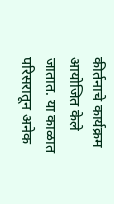कीर्तनाचे कार्यक्रम आयोजित केले जातात. या काळात परिसरातून अनेक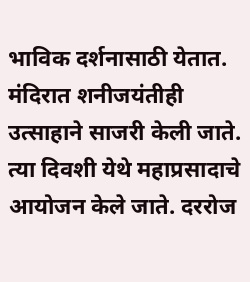भाविक दर्शनासाठी येतात. मंदिरात शनीजयंतीही उत्साहाने साजरी केली जाते. त्या दिवशी येथे महाप्रसादाचे आयोजन केले जाते. दररोज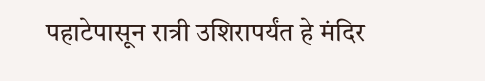पहाटेपासून रात्री उशिरापर्यंत हे मंदिर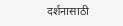दर्शनासाठी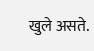खुले असते.